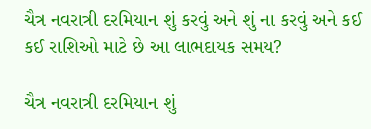ચૈત્ર નવરાત્રી દરમિયાન શું કરવું અને શું ના કરવું અને કઈ કઈ રાશિઓ માટે છે આ લાભદાયક સમય?

ચૈત્ર નવરાત્રી દરમિયાન શું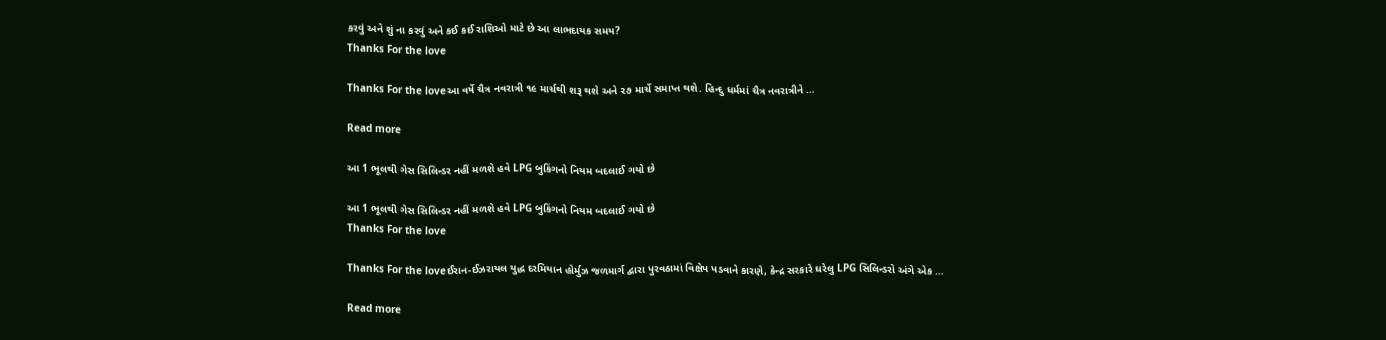કરવું અને શું ના કરવું અને કઈ કઈ રાશિઓ માટે છે આ લાભદાયક સમય?
Thanks For the love

Thanks For the loveઆ વર્ષે ચૈત્ર નવરાત્રી ૧૯ માર્ચથી શરૂ થશે અને ૨૭ માર્ચે સમાપ્ત થશે. હિન્દુ ધર્મમાં ચૈત્ર નવરાત્રીને …

Read more

આ 1 ભૂલથી ગેસ સિલિન્ડર નહીં મળશે હવે LPG બુકિંગનો નિયમ બદલાઈ ગયો છે

આ 1 ભૂલથી ગેસ સિલિન્ડર નહીં મળશે હવે LPG બુકિંગનો નિયમ બદલાઈ ગયો છે
Thanks For the love

Thanks For the loveઈરાન-ઈઝરાયલ યુદ્ધ દરમિયાન હોર્મુઝ જળમાર્ગ દ્વારા પુરવઠામાં વિક્ષેપ પડવાને કારણે, કેન્દ્ર સરકારે ઘરેલુ LPG સિલિન્ડરો અંગે એક …

Read more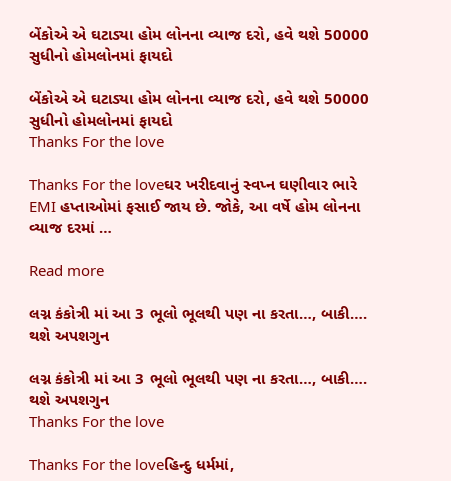બેંકોએ એ ઘટાડ્યા હોમ લોનના વ્યાજ દરો, હવે થશે 50000 સુધીનો હોમલોનમાં ફાયદો

બેંકોએ એ ઘટાડ્યા હોમ લોનના વ્યાજ દરો, હવે થશે 50000 સુધીનો હોમલોનમાં ફાયદો
Thanks For the love

Thanks For the loveઘર ખરીદવાનું સ્વપ્ન ઘણીવાર ભારે EMI હપ્તાઓમાં ફસાઈ જાય છે. જોકે, આ વર્ષે હોમ લોનના વ્યાજ દરમાં …

Read more

લગ્ન કંકોત્રી માં આ 3 ભૂલો ભૂલથી પણ ના કરતા…, બાકી…. થશે અપશગુન

લગ્ન કંકોત્રી માં આ 3 ભૂલો ભૂલથી પણ ના કરતા…, બાકી…. થશે અપશગુન
Thanks For the love

Thanks For the loveહિન્દુ ધર્મમાં,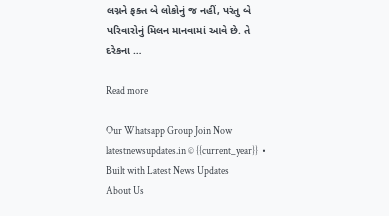લગ્નને ફક્ત બે લોકોનું જ નહીં, પરંતુ બે પરિવારોનું મિલન માનવામાં આવે છે. તે દરેકના …

Read more

Our Whatsapp Group Join Now
latestnewsupdates.in © {{current_year}}  • Built with Latest News Updates
About Us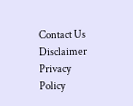Contact Us Disclaimer Privacy Policy